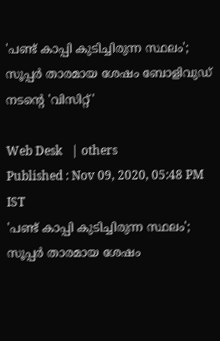'പണ്ട് കാപ്പി കുടിച്ചിരുന്ന സ്ഥലം'; സൂപ്പര്‍ താരമായ ശേഷം ബോളിവുഡ് നടന്റെ 'വിസിറ്റ്'

Web Desk   | others
Published : Nov 09, 2020, 05:48 PM IST
'പണ്ട് കാപ്പി കുടിച്ചിരുന്ന സ്ഥലം'; സൂപ്പര്‍ താരമായ ശേഷം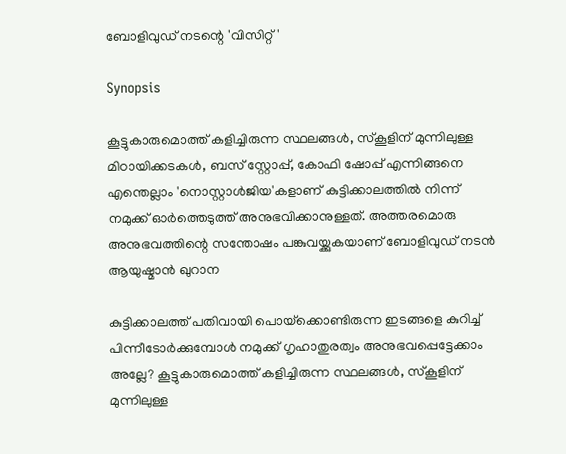ബോളിവുഡ് നടന്റെ 'വിസിറ്റ്'

Synopsis

കൂട്ടുകാരുമൊത്ത് കളിച്ചിരുന്ന സ്ഥലങ്ങള്‍, സ്‌കൂളിന് മുന്നിലുള്ള മിഠായിക്കടകള്‍, ബസ് സ്റ്റോപ്പ്, കോഫി ഷോപ്പ് എന്നിങ്ങനെ എന്തെല്ലാം 'നൊസ്റ്റാള്‍ജിയ'കളാണ് കുട്ടിക്കാലത്തില്‍ നിന്ന് നമുക്ക് ഓര്‍ത്തെടുത്ത് അനുഭവിക്കാനുള്ളത്. അത്തരമൊരു അനുഭവത്തിന്റെ സന്തോഷം പങ്കുവയ്ക്കുകയാണ് ബോളിവുഡ് നടന്‍ ആയുഷ്മാന്‍ ഖുറാന

കുട്ടിക്കാലത്ത് പതിവായി പൊയ്‌ക്കൊണ്ടിരുന്ന ഇടങ്ങളെ കുറിച്ച് പിന്നീടോര്‍ക്കുമ്പോള്‍ നമുക്ക് ഗൃഹാതുരത്വം അനുഭവപ്പെട്ടേക്കാം അല്ലേ? കൂട്ടുകാരുമൊത്ത് കളിച്ചിരുന്ന സ്ഥലങ്ങള്‍, സ്‌കൂളിന് മുന്നിലുള്ള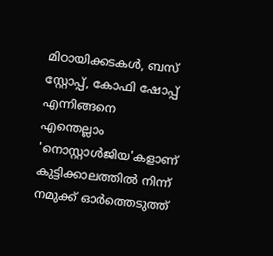മിഠായിക്കടകള്‍, ബസ് സ്റ്റോപ്പ്, കോഫി ഷോപ്പ് എന്നിങ്ങനെ എന്തെല്ലാം 'നൊസ്റ്റാള്‍ജിയ'കളാണ് കുട്ടിക്കാലത്തില്‍ നിന്ന് നമുക്ക് ഓര്‍ത്തെടുത്ത്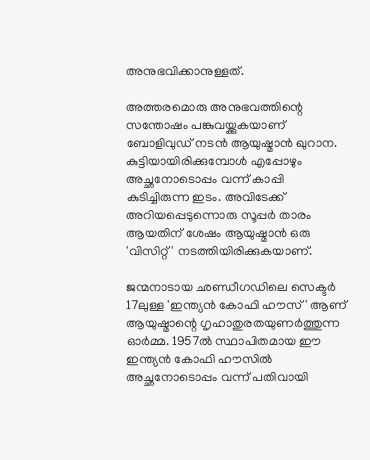അനുഭവിക്കാനുള്ളത്.

അത്തരമൊരു അനുഭവത്തിന്റെ സന്തോഷം പങ്കുവയ്ക്കുകയാണ് ബോളിവുഡ് നടന്‍ ആയുഷ്മാന്‍ ഖുറാന. കുട്ടിയായിരിക്കുമ്പോള്‍ എപ്പോഴും അച്ഛനോടൊപ്പം വന്ന് കാപ്പി കുടിച്ചിരുന്ന ഇടം. അവിടേക്ക് അറിയപ്പെടുന്നൊരു സൂപ്പര്‍ താരം ആയതിന് ശേഷം ആയുഷ്മാന്‍ ഒരു 'വിസിറ്റ്' നടത്തിയിരിക്കുകയാണ്.

ജന്മനാടായ ഛണ്ഡീഗഡിലെ സെക്ടര്‍ 17ലുള്ള 'ഇന്ത്യന്‍ കോഫി ഹൗസ്' ആണ് ആയുഷ്മാന്റെ ഗൃഹാതുരതയുണര്‍ത്തുന്ന ഓര്‍മ്മ. 1957ല്‍ സ്ഥാപിതമായ ഈ ഇന്ത്യന്‍ കോഫി ഹൗസില്‍ അച്ഛനോടൊപ്പം വന്ന് പതിവായി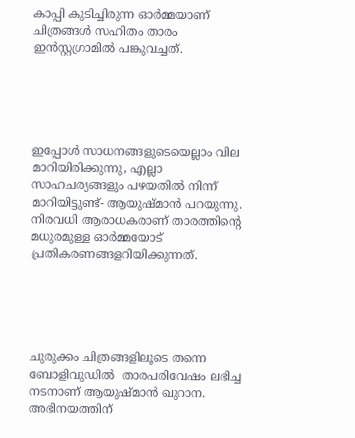കാപ്പി കുടിച്ചിരുന്ന ഓര്‍മ്മയാണ് ചിത്രങ്ങള്‍ സഹിതം താരം ഇന്‍സ്റ്റഗ്രാമില്‍ പങ്കുവച്ചത്.





ഇപ്പോള്‍ സാധനങ്ങളുടെയെല്ലാം വില മാറിയിരിക്കുന്നു, എല്ലാ സാഹചര്യങ്ങളും പഴയതില്‍ നിന്ന് മാറിയിട്ടുണ്ട്- ആയുഷ്മാന്‍ പറയുന്നു. നിരവധി ആരാധകരാണ് താരത്തിന്റെ മധുരമുള്ള ഓര്‍മ്മയോട് പ്രതികരണങ്ങളറിയിക്കുന്നത്.





ചുരുക്കം ചിത്രങ്ങളിലൂടെ തന്നെ ബോളിവുഡില്‍  താരപരിവേഷം ലഭിച്ച നടനാണ് ആയുഷ്മാന്‍ ഖുറാന. അഭിനയത്തിന്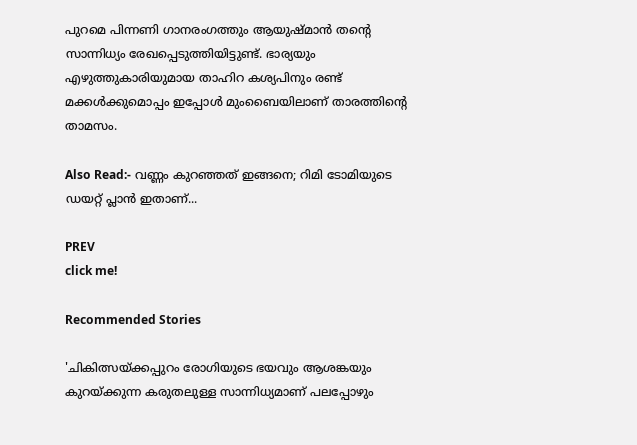പുറമെ പിന്നണി ഗാനരംഗത്തും ആയുഷ്മാന്‍ തന്റെ സാന്നിധ്യം രേഖപ്പെടുത്തിയിട്ടുണ്ട്. ഭാര്യയും എഴുത്തുകാരിയുമായ താഹിറ കശ്യപിനും രണ്ട് മക്കള്‍ക്കുമൊപ്പം ഇപ്പോള്‍ മുംബൈയിലാണ് താരത്തിന്റെ താമസം.

Also Read:- വണ്ണം കുറഞ്ഞത് ഇങ്ങനെ; റിമി ടോമിയുടെ ഡയറ്റ് പ്ലാന്‍ ഇതാണ്...

PREV
click me!

Recommended Stories

'ചികിത്സയ്ക്കപ്പുറം രോഗിയുടെ ഭയവും ആശങ്കയും കുറയ്ക്കുന്ന കരുതലുള്ള സാന്നിധ്യമാണ് പലപ്പോഴും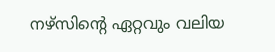നഴ്സിന്റെ ഏറ്റവും വലിയ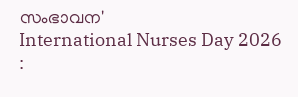സംഭാവന'
International Nurses Day 2026 :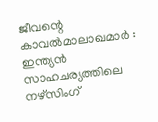ജീവന്റെ കാവൽമാലാഖമാർ : ഇന്ത്യൻ സാഹചര്യത്തിലെ നഴ്സിംഗ്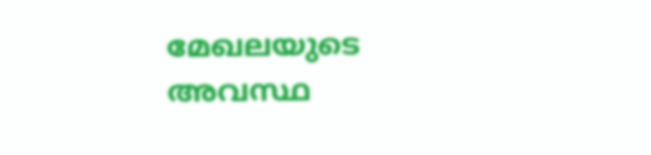മേഖലയുടെ അവസ്ഥ